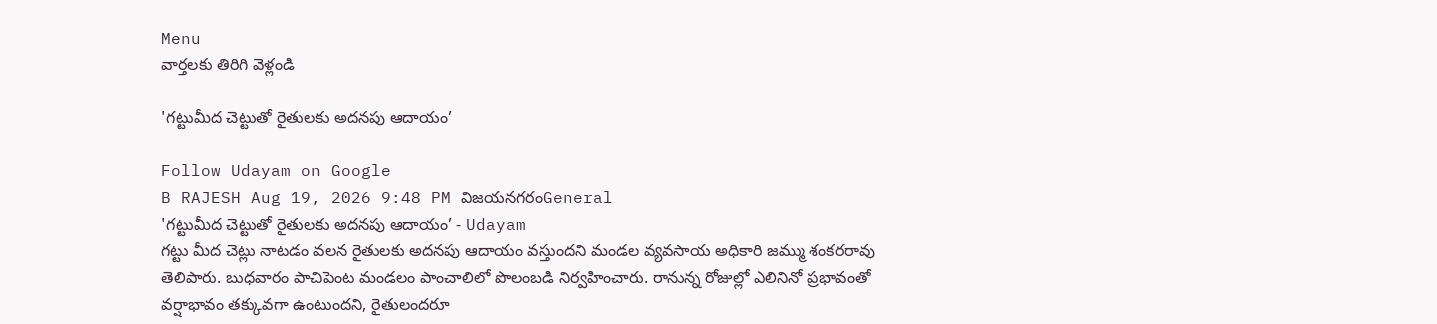Menu
వార్తలకు తిరిగి వెళ్లండి

'గట్టుమీద చెట్టుతో రైతులకు అదనపు ఆదాయం’

Follow Udayam on Google
B RAJESH Aug 19, 2026 9:48 PM విజయనగరంGeneral
'గట్టుమీద చెట్టుతో రైతులకు అదనపు ఆదాయం’ - Udayam
గట్టు మీద చెట్లు నాటడం వలన రైతులకు అదనపు ఆదాయం వస్తుందని మండల వ్యవసాయ అధికారి జమ్ము శంకరరావు తెలిపారు. బుధవారం పాచిపెంట మండలం పాంచాలిలో పొలంబడి నిర్వహించారు. రానున్న రోజుల్లో ఎలినినో ప్రభావంతో వర్షాభావం తక్కువగా ఉంటుందని, రైతులందరూ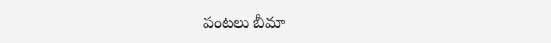పంటలు బీమా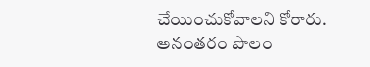చేయించుకోవాలని కోరారు. అనంతరం పొలం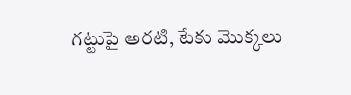గట్టుపై అరటి, టేకు మొక్కలు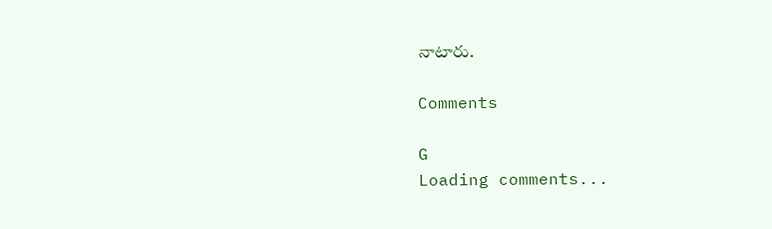నాటారు.

Comments

G
Loading comments...